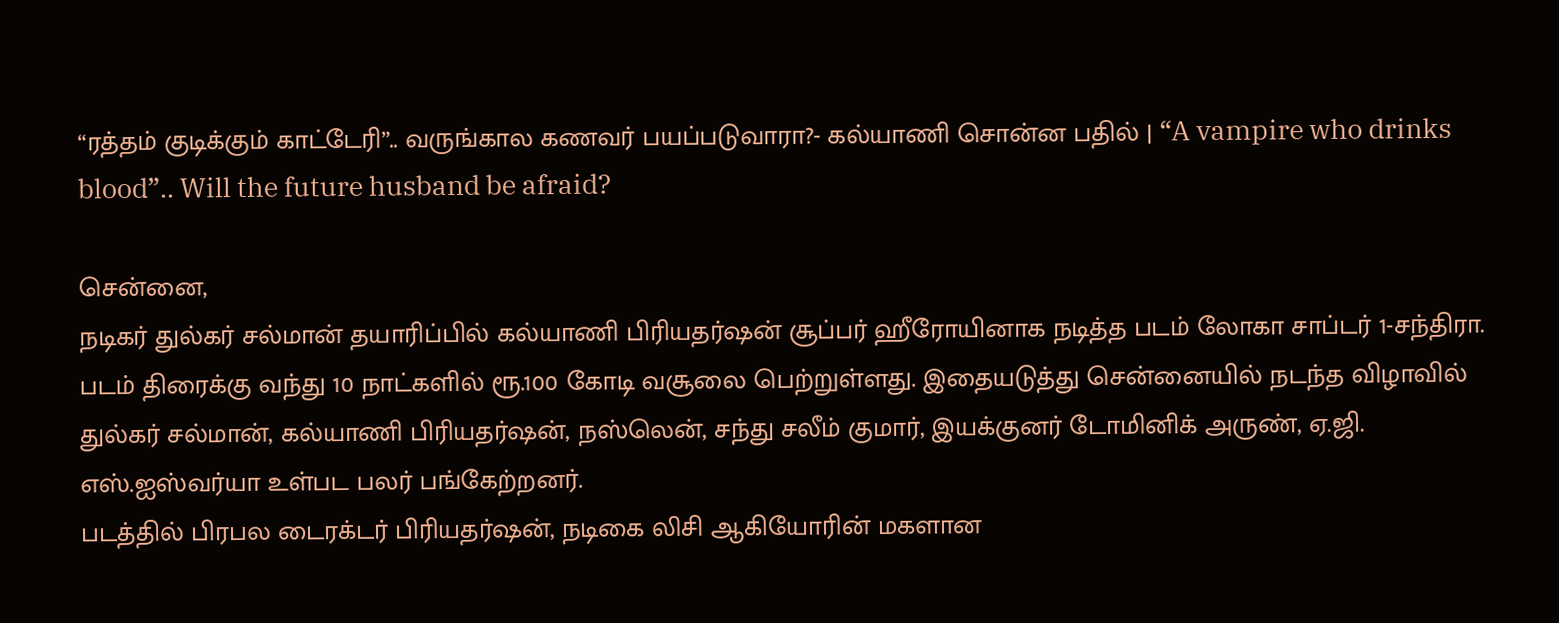“ரத்தம் குடிக்கும் காட்டேரி”.. வருங்கால கணவர் பயப்படுவாரா?- கல்யாணி சொன்ன பதில் | “A vampire who drinks blood”.. Will the future husband be afraid?

சென்னை,
நடிகர் துல்கர் சல்மான் தயாரிப்பில் கல்யாணி பிரியதர்ஷன் சூப்பர் ஹீரோயினாக நடித்த படம் லோகா சாப்டர் 1-சந்திரா. படம் திரைக்கு வந்து 10 நாட்களில் ரூ.100 கோடி வசூலை பெற்றுள்ளது. இதையடுத்து சென்னையில் நடந்த விழாவில் துல்கர் சல்மான், கல்யாணி பிரியதர்ஷன், நஸ்லென், சந்து சலீம் குமார், இயக்குனர் டோமினிக் அருண், ஏ.ஜி. எஸ்.ஐஸ்வர்யா உள்பட பலர் பங்கேற்றனர்.
படத்தில் பிரபல டைரக்டர் பிரியதர்ஷன், நடிகை லிசி ஆகியோரின் மகளான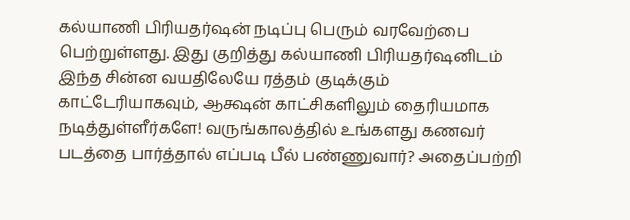கல்யாணி பிரியதர்ஷன் நடிப்பு பெரும் வரவேற்பை பெற்றுள்ளது. இது குறித்து கல்யாணி பிரியதர்ஷனிடம் இந்த சின்ன வயதிலேயே ரத்தம் குடிக்கும் காட்டேரியாகவும், ஆக்ஷன் காட்சிகளிலும் தைரியமாக நடித்துள்ளீர்களே! வருங்காலத்தில் உங்களது கணவர் படத்தை பார்த்தால் எப்படி பீல் பண்ணுவார்? அதைப்பற்றி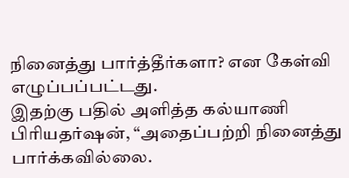நினைத்து பார்த்தீர்களா? என கேள்வி எழுப்பப்பட்டது.
இதற்கு பதில் அளித்த கல்யாணி பிரியதர்ஷன், “அதைப்பற்றி நினைத்து பார்க்கவில்லை.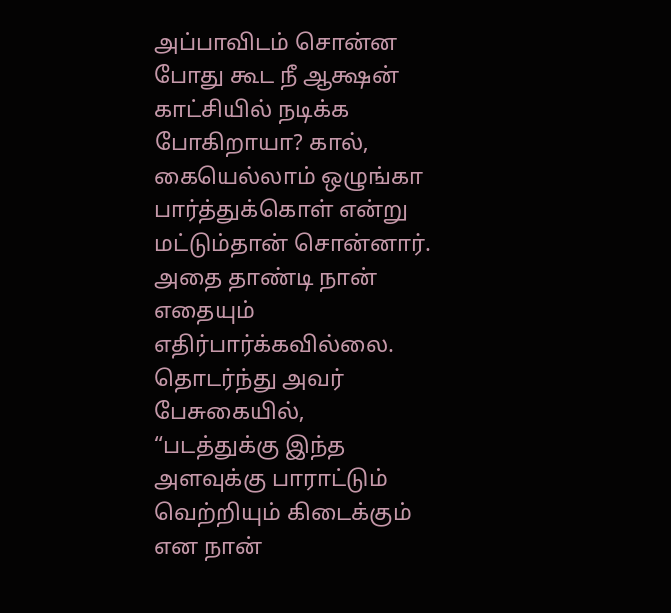அப்பாவிடம் சொன்ன போது கூட நீ ஆக்ஷன் காட்சியில் நடிக்க போகிறாயா? கால், கையெல்லாம் ஒழுங்கா பார்த்துக்கொள் என்று மட்டும்தான் சொன்னார். அதை தாண்டி நான் எதையும் எதிர்பார்க்கவில்லை. தொடர்ந்து அவர் பேசுகையில், “படத்துக்கு இந்த அளவுக்கு பாராட்டும் வெற்றியும் கிடைக்கும் என நான்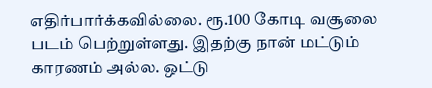எதிர்பார்க்கவில்லை. ரூ.100 கோடி வசூலை படம் பெற்றுள்ளது. இதற்கு நான் மட்டும் காரணம் அல்ல. ஒட்டு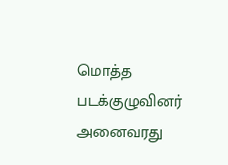மொத்த படக்குழுவினர் அனைவரது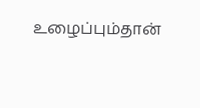உழைப்பும்தான்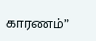காரணம்”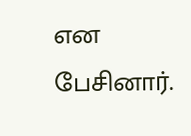என பேசினார்.